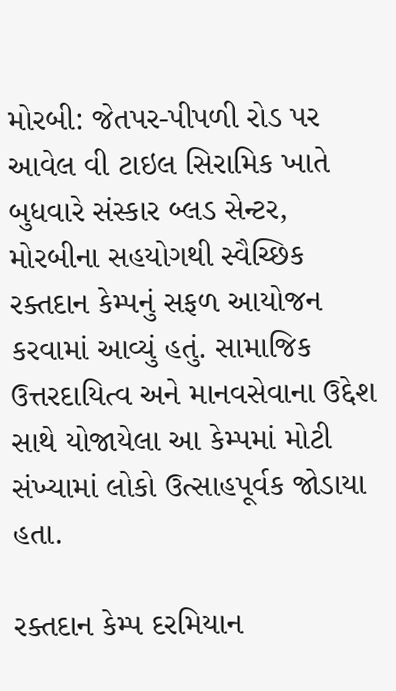મોરબી: જેતપર-પીપળી રોડ પર આવેલ વી ટાઇલ સિરામિક ખાતે બુધવારે સંસ્કાર બ્લડ સેન્ટર, મોરબીના સહયોગથી સ્વૈચ્છિક રક્તદાન કેમ્પનું સફળ આયોજન કરવામાં આવ્યું હતું. સામાજિક ઉત્તરદાયિત્વ અને માનવસેવાના ઉદ્દેશ સાથે યોજાયેલા આ કેમ્પમાં મોટી સંખ્યામાં લોકો ઉત્સાહપૂર્વક જોડાયા હતા.

રક્તદાન કેમ્પ દરમિયાન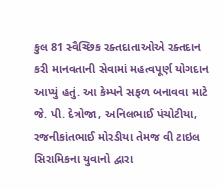કુલ 81 સ્વૈચ્છિક રક્તદાતાઓએ રક્તદાન કરી માનવતાની સેવામાં મહત્વપૂર્ણ યોગદાન આપ્યું હતું. આ કેમ્પને સફળ બનાવવા માટે જે. પી. દેત્રોજા, અનિલભાઈ પંચોટીયા, રજનીકાંતભાઈ મોરડીયા તેમજ વી ટાઇલ સિરામિકના યુવાનો દ્વારા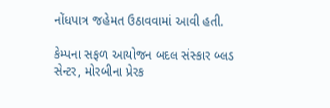નોંધપાત્ર જહેમત ઉઠાવવામાં આવી હતી.

કેમ્પના સફળ આયોજન બદલ સંસ્કાર બ્લડ સેન્ટર, મોરબીના પ્રેરક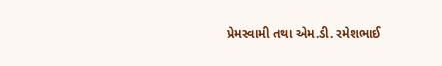પ્રેમસ્વામી તથા એમ.ડી. રમેશભાઈ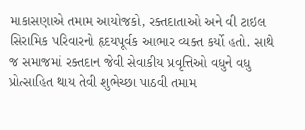માકાસણાએ તમામ આયોજકો, રક્તદાતાઓ અને વી ટાઇલ સિરામિક પરિવારનો હૃદયપૂર્વક આભાર વ્યક્ત કર્યો હતો. સાથે જ સમાજમાં રક્તદાન જેવી સેવાકીય પ્રવૃત્તિઓ વધુને વધુ પ્રોત્સાહિત થાય તેવી શુભેચ્છા પાઠવી તમામ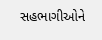સહભાગીઓને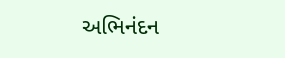અભિનંદન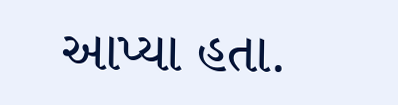આપ્યા હતા.